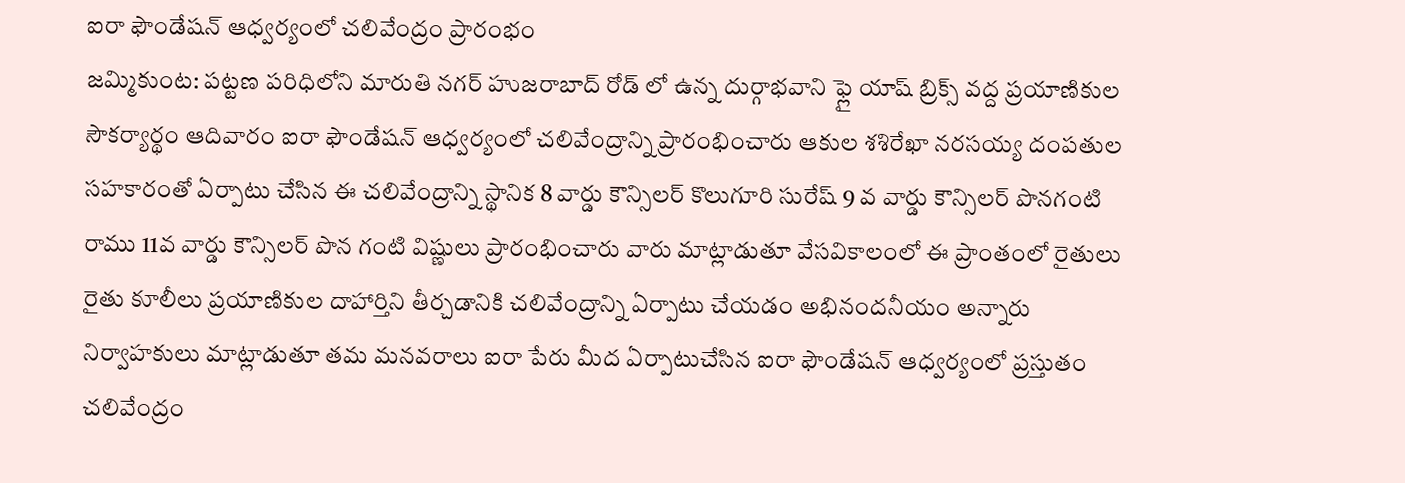ఐరా ఫౌండేషన్ ఆధ్వర్యంలో చలివేంద్రం ప్రారంభం
జమ్మికుంట: పట్టణ పరిధిలోని మారుతి నగర్ హుజరాబాద్ రోడ్ లో ఉన్న దుర్గాభవాని ఫ్లై యాష్ బ్రిక్స్ వద్ద ప్రయాణికుల సౌకర్యార్థం ఆదివారం ఐరా ఫౌండేషన్ ఆధ్వర్యంలో చలివేంద్రాన్ని ప్రారంభించారు ఆకుల శశిరేఖా నరసయ్య దంపతుల సహకారంతో ఏర్పాటు చేసిన ఈ చలివేంద్రాన్ని స్థానిక 8 వార్డు కౌన్సిలర్ కొలుగూరి సురేష్ 9 వ వార్డు కౌన్సిలర్ పొనగంటి రాము 11వ వార్డు కౌన్సిలర్ పొన గంటి విష్ణులు ప్రారంభించారు వారు మాట్లాడుతూ వేసవికాలంలో ఈ ప్రాంతంలో రైతులు రైతు కూలీలు ప్రయాణికుల దాహార్తిని తీర్చడానికి చలివేంద్రాన్ని ఏర్పాటు చేయడం అభినందనీయం అన్నారు నిర్వాహకులు మాట్లాడుతూ తమ మనవరాలు ఐరా పేరు మీద ఏర్పాటుచేసిన ఐరా ఫౌండేషన్ ఆధ్వర్యంలో ప్రస్తుతం చలివేంద్రం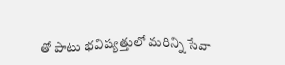తో పాటు భవిష్యత్తులో మరిన్ని సేవా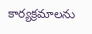కార్యక్రమాలను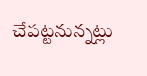చేపట్టనున్నట్లు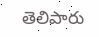తెలిపారు